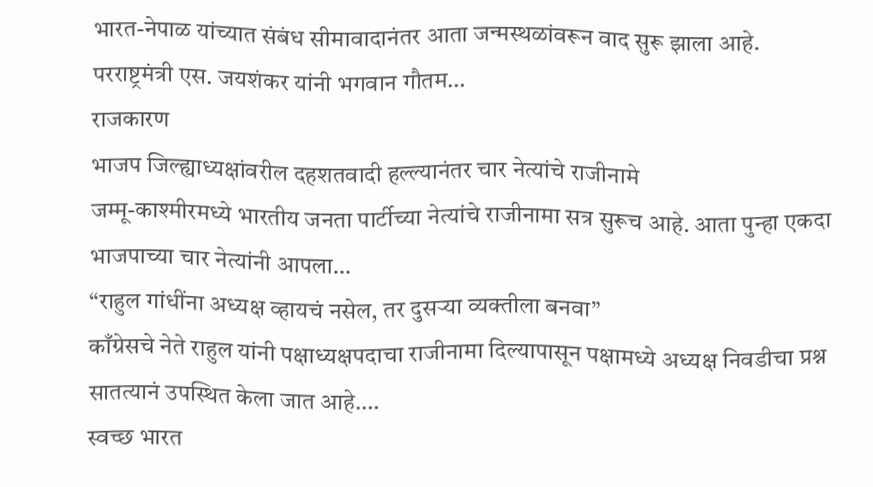भारत-नेपाळ यांच्यात संबंध सीमावादानंतर आता जन्मस्थळांवरून वाद सुरू झाला आहे. परराष्ट्रमंत्री एस. जयशंकर यांनी भगवान गौतम…
राजकारण
भाजप जिल्ह्याध्यक्षांवरील दहशतवादी हल्ल्यानंतर चार नेत्यांचे राजीनामे
जम्मू-काश्मीरमध्ये भारतीय जनता पार्टीच्या नेत्यांचे राजीनामा सत्र सुरूच आहे. आता पुन्हा एकदा भाजपाच्या चार नेत्यांनी आपला…
“राहुल गांधींना अध्यक्ष व्हायचं नसेल, तर दुसऱ्या व्यक्तीला बनवा”
काँग्रेसचे नेते राहुल यांनी पक्षाध्यक्षपदाचा राजीनामा दिल्यापासून पक्षामध्ये अध्यक्ष निवडीचा प्रश्न सातत्यानं उपस्थित केला जात आहे.…
स्वच्छ भारत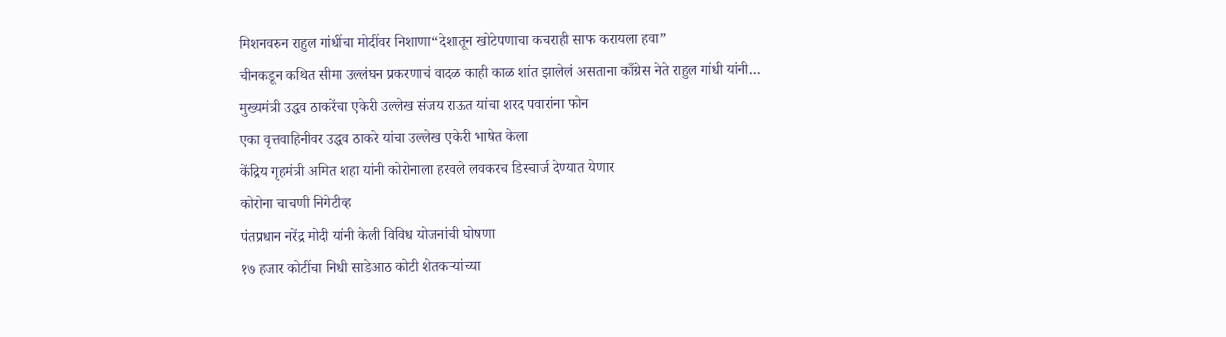मिशनवरुन राहुल गांधींचा मोदींवर निशाणा“देशातून खोटेपणाचा कचराही साफ करायला हवा”
चीनकडून कथित सीमा उल्लंघन प्रकरणाचं वादळ काही काळ शांत झालेलं असताना काँग्रेस नेते राहुल गांधी यांनी…
मुख्यमंत्री उद्धव ठाकरेंचा एकेरी उल्लेख संजय राऊत यांचा शरद पवारांना फोन
एका वृत्तवाहिनीवर उद्धव ठाकरे यांचा उल्लेख एकेरी भाषेत केला
केंद्रिय गृहमंत्री अमित शहा यांनी कोरोनाला हरवले लवकरच डिस्चार्ज देण्यात येणार
कोरोना चाचणी निगेटीव्ह
पंतप्रधान नरेंद्र मोदी यांनी केली विविध योजनांची घोषणा
१७ हजार कोटींचा निधी साडेआठ कोटी शेतकऱ्यांच्या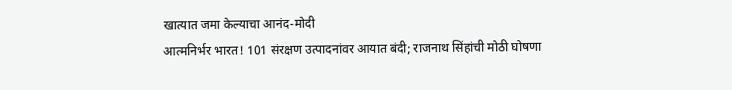खात्यात जमा केल्याचा आनंद-मोदी
आत्मनिर्भर भारत! 101 संरक्षण उत्पादनांवर आयात बंदी; राजनाथ सिंहांची मोठी घोषणा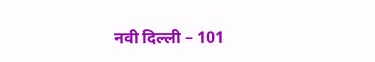नवी दिल्ली – 101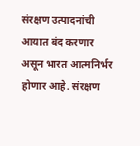संरक्षण उत्पादनांची आयात बंद करणार असून भारत आत्मनिर्भर होणार आहे. संरक्षण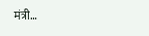मंत्री…